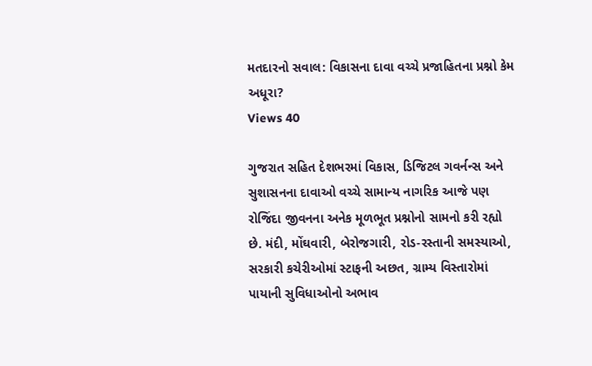મતદારનો સવાલ: વિકાસના દાવા વચ્ચે પ્રજાહિતના પ્રશ્નો કેમ અધૂરા?
Views 40

ગુજરાત સહિત દેશભરમાં વિકાસ, ડિજિટલ ગવર્નન્સ અને સુશાસનના દાવાઓ વચ્ચે સામાન્ય નાગરિક આજે પણ રોજિંદા જીવનના અનેક મૂળભૂત પ્રશ્નોનો સામનો કરી રહ્યો છે. મંદી, મોંઘવારી, બેરોજગારી, રોડ-રસ્તાની સમસ્યાઓ, સરકારી કચેરીઓમાં સ્ટાફની અછત, ગ્રામ્ય વિસ્તારોમાં પાયાની સુવિધાઓનો અભાવ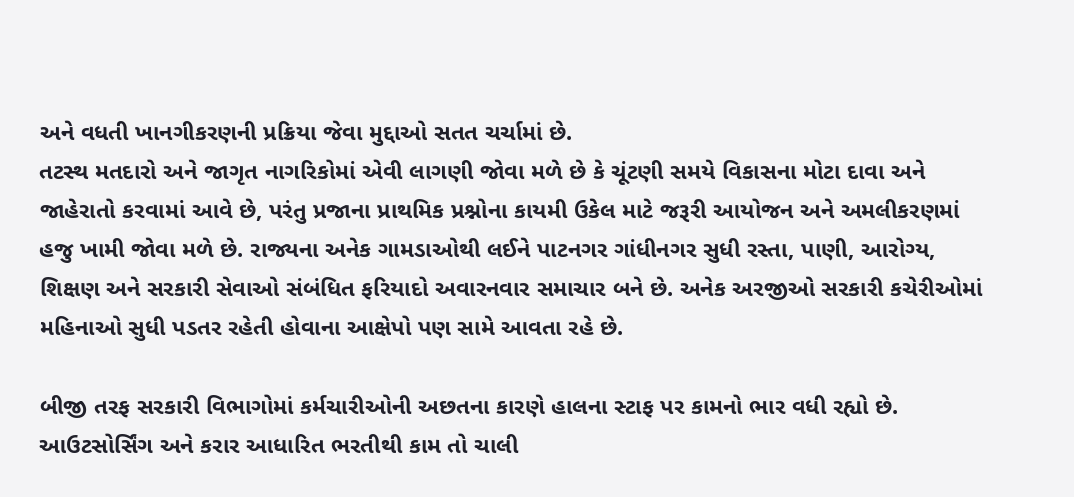અને વધતી ખાનગીકરણની પ્રક્રિયા જેવા મુદ્દાઓ સતત ચર્ચામાં છે.
તટસ્થ મતદારો અને જાગૃત નાગરિકોમાં એવી લાગણી જોવા મળે છે કે ચૂંટણી સમયે વિકાસના મોટા દાવા અને જાહેરાતો કરવામાં આવે છે, પરંતુ પ્રજાના પ્રાથમિક પ્રશ્નોના કાયમી ઉકેલ માટે જરૂરી આયોજન અને અમલીકરણમાં હજુ ખામી જોવા મળે છે. રાજ્યના અનેક ગામડાઓથી લઈને પાટનગર ગાંધીનગર સુધી રસ્તા, પાણી, આરોગ્ય, શિક્ષણ અને સરકારી સેવાઓ સંબંધિત ફરિયાદો અવારનવાર સમાચાર બને છે. અનેક અરજીઓ સરકારી કચેરીઓમાં મહિનાઓ સુધી પડતર રહેતી હોવાના આક્ષેપો પણ સામે આવતા રહે છે.

બીજી તરફ સરકારી વિભાગોમાં કર્મચારીઓની અછતના કારણે હાલના સ્ટાફ પર કામનો ભાર વધી રહ્યો છે. આઉટસોર્સિંગ અને કરાર આધારિત ભરતીથી કામ તો ચાલી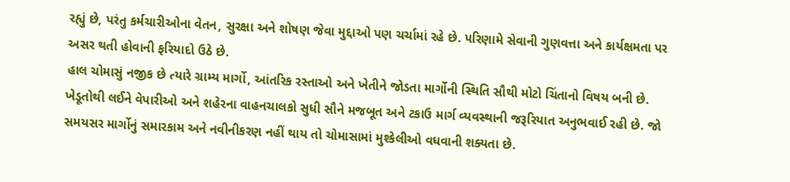રહ્યું છે, પરંતુ કર્મચારીઓના વેતન, સુરક્ષા અને શોષણ જેવા મુદ્દાઓ પણ ચર્ચામાં રહે છે. પરિણામે સેવાની ગુણવત્તા અને કાર્યક્ષમતા પર અસર થતી હોવાની ફરિયાદો ઉઠે છે.
હાલ ચોમાસું નજીક છે ત્યારે ગ્રામ્ય માર્ગો, આંતરિક રસ્તાઓ અને ખેતીને જોડતા માર્ગોની સ્થિતિ સૌથી મોટો ચિંતાનો વિષય બની છે. ખેડૂતોથી લઈને વેપારીઓ અને શહેરના વાહનચાલકો સુધી સૌને મજબૂત અને ટકાઉ માર્ગ વ્યવસ્થાની જરૂરિયાત અનુભવાઈ રહી છે. જો સમયસર માર્ગોનું સમારકામ અને નવીનીકરણ નહીં થાય તો ચોમાસામાં મુશ્કેલીઓ વધવાની શક્યતા છે.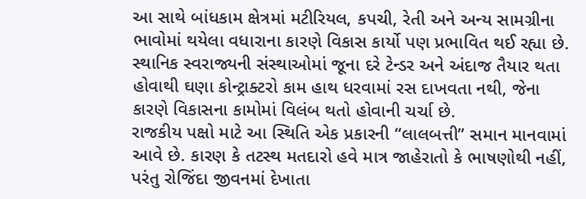આ સાથે બાંધકામ ક્ષેત્રમાં મટીરિયલ, કપચી, રેતી અને અન્ય સામગ્રીના ભાવોમાં થયેલા વધારાના કારણે વિકાસ કાર્યો પણ પ્રભાવિત થઈ રહ્યા છે. સ્થાનિક સ્વરાજ્યની સંસ્થાઓમાં જૂના દરે ટેન્ડર અને અંદાજ તૈયાર થતા હોવાથી ઘણા કોન્ટ્રાક્ટરો કામ હાથ ધરવામાં રસ દાખવતા નથી, જેના કારણે વિકાસના કામોમાં વિલંબ થતો હોવાની ચર્ચા છે.
રાજકીય પક્ષો માટે આ સ્થિતિ એક પ્રકારની “લાલબત્તી” સમાન માનવામાં આવે છે. કારણ કે તટસ્થ મતદારો હવે માત્ર જાહેરાતો કે ભાષણોથી નહીં, પરંતુ રોજિંદા જીવનમાં દેખાતા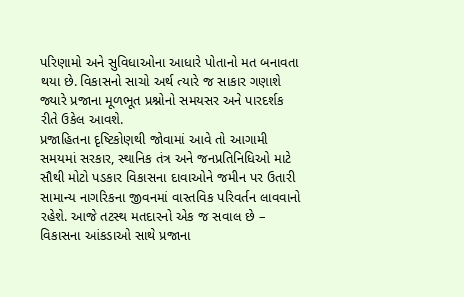પરિણામો અને સુવિધાઓના આધારે પોતાનો મત બનાવતા થયા છે. વિકાસનો સાચો અર્થ ત્યારે જ સાકાર ગણાશે જ્યારે પ્રજાના મૂળભૂત પ્રશ્નોનો સમયસર અને પારદર્શક રીતે ઉકેલ આવશે.
પ્રજાહિતના દૃષ્ટિકોણથી જોવામાં આવે તો આગામી સમયમાં સરકાર, સ્થાનિક તંત્ર અને જનપ્રતિનિધિઓ માટે સૌથી મોટો પડકાર વિકાસના દાવાઓને જમીન પર ઉતારી સામાન્ય નાગરિકના જીવનમાં વાસ્તવિક પરિવર્તન લાવવાનો રહેશે. આજે તટસ્થ મતદારનો એક જ સવાલ છે – વિકાસના આંકડાઓ સાથે પ્રજાના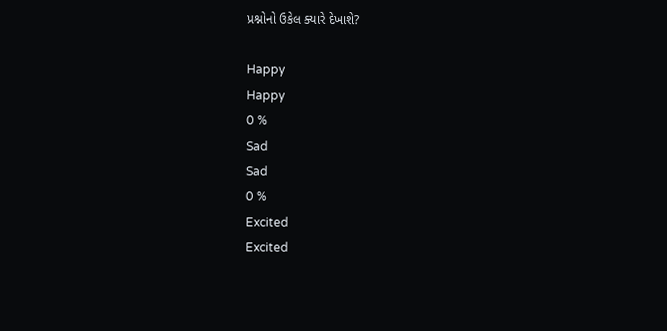પ્રશ્નોનો ઉકેલ ક્યારે દેખાશે?

Happy
Happy
0 %
Sad
Sad
0 %
Excited
Excited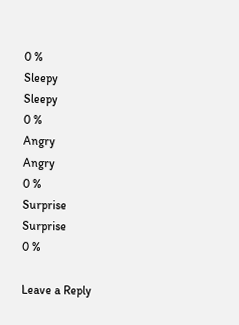0 %
Sleepy
Sleepy
0 %
Angry
Angry
0 %
Surprise
Surprise
0 %

Leave a Reply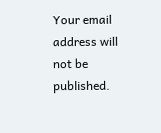Your email address will not be published.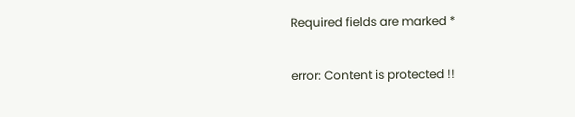Required fields are marked *

error: Content is protected !!